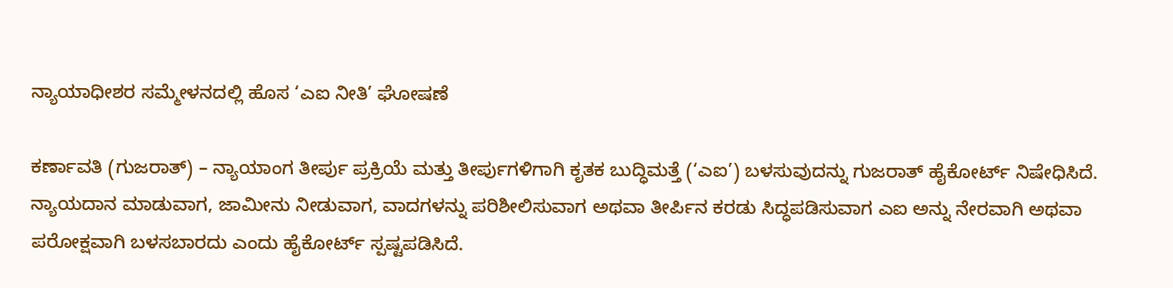ನ್ಯಾಯಾಧೀಶರ ಸಮ್ಮೇಳನದಲ್ಲಿ ಹೊಸ ‘ಎಐ ನೀತಿ’ ಘೋಷಣೆ

ಕರ್ಣಾವತಿ (ಗುಜರಾತ್) – ನ್ಯಾಯಾಂಗ ತೀರ್ಪು ಪ್ರಕ್ರಿಯೆ ಮತ್ತು ತೀರ್ಪುಗಳಿಗಾಗಿ ಕೃತಕ ಬುದ್ಧಿಮತ್ತೆ (‘ಎಐ’) ಬಳಸುವುದನ್ನು ಗುಜರಾತ್ ಹೈಕೋರ್ಟ್ ನಿಷೇಧಿಸಿದೆ. ನ್ಯಾಯದಾನ ಮಾಡುವಾಗ, ಜಾಮೀನು ನೀಡುವಾಗ, ವಾದಗಳನ್ನು ಪರಿಶೀಲಿಸುವಾಗ ಅಥವಾ ತೀರ್ಪಿನ ಕರಡು ಸಿದ್ಧಪಡಿಸುವಾಗ ಎಐ ಅನ್ನು ನೇರವಾಗಿ ಅಥವಾ ಪರೋಕ್ಷವಾಗಿ ಬಳಸಬಾರದು ಎಂದು ಹೈಕೋರ್ಟ್ ಸ್ಪಷ್ಟಪಡಿಸಿದೆ.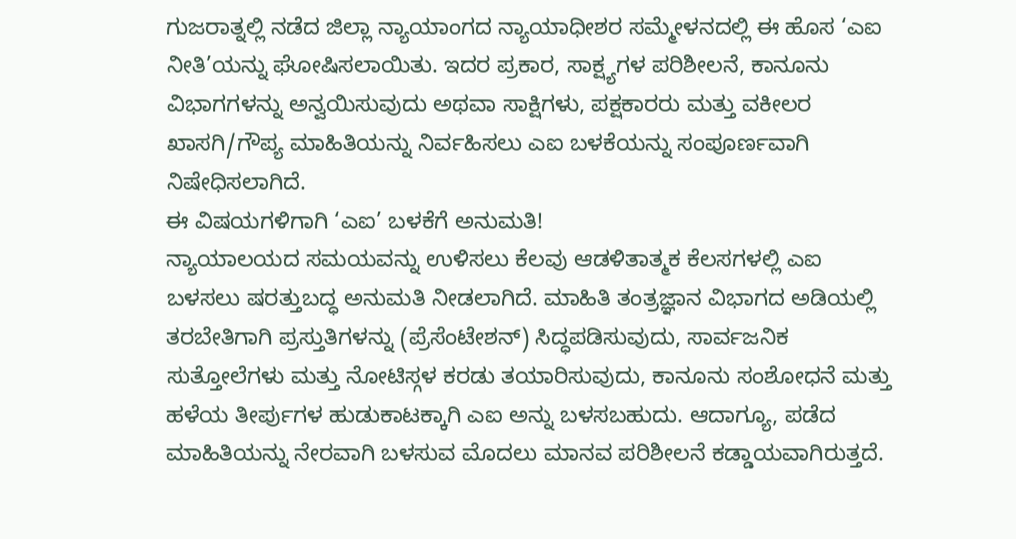ಗುಜರಾತ್ನಲ್ಲಿ ನಡೆದ ಜಿಲ್ಲಾ ನ್ಯಾಯಾಂಗದ ನ್ಯಾಯಾಧೀಶರ ಸಮ್ಮೇಳನದಲ್ಲಿ ಈ ಹೊಸ ‘ಎಐ ನೀತಿ’ಯನ್ನು ಘೋಷಿಸಲಾಯಿತು. ಇದರ ಪ್ರಕಾರ, ಸಾಕ್ಷ್ಯಗಳ ಪರಿಶೀಲನೆ, ಕಾನೂನು ವಿಭಾಗಗಳನ್ನು ಅನ್ವಯಿಸುವುದು ಅಥವಾ ಸಾಕ್ಷಿಗಳು, ಪಕ್ಷಕಾರರು ಮತ್ತು ವಕೀಲರ ಖಾಸಗಿ/ಗೌಪ್ಯ ಮಾಹಿತಿಯನ್ನು ನಿರ್ವಹಿಸಲು ಎಐ ಬಳಕೆಯನ್ನು ಸಂಪೂರ್ಣವಾಗಿ ನಿಷೇಧಿಸಲಾಗಿದೆ.
ಈ ವಿಷಯಗಳಿಗಾಗಿ ‘ಎಐ’ ಬಳಕೆಗೆ ಅನುಮತಿ!
ನ್ಯಾಯಾಲಯದ ಸಮಯವನ್ನು ಉಳಿಸಲು ಕೆಲವು ಆಡಳಿತಾತ್ಮಕ ಕೆಲಸಗಳಲ್ಲಿ ಎಐ ಬಳಸಲು ಷರತ್ತುಬದ್ಧ ಅನುಮತಿ ನೀಡಲಾಗಿದೆ. ಮಾಹಿತಿ ತಂತ್ರಜ್ಞಾನ ವಿಭಾಗದ ಅಡಿಯಲ್ಲಿ ತರಬೇತಿಗಾಗಿ ಪ್ರಸ್ತುತಿಗಳನ್ನು (ಪ್ರೆಸೆಂಟೇಶನ್) ಸಿದ್ಧಪಡಿಸುವುದು, ಸಾರ್ವಜನಿಕ ಸುತ್ತೋಲೆಗಳು ಮತ್ತು ನೋಟಿಸ್ಗಳ ಕರಡು ತಯಾರಿಸುವುದು, ಕಾನೂನು ಸಂಶೋಧನೆ ಮತ್ತು ಹಳೆಯ ತೀರ್ಪುಗಳ ಹುಡುಕಾಟಕ್ಕಾಗಿ ಎಐ ಅನ್ನು ಬಳಸಬಹುದು. ಆದಾಗ್ಯೂ, ಪಡೆದ ಮಾಹಿತಿಯನ್ನು ನೇರವಾಗಿ ಬಳಸುವ ಮೊದಲು ಮಾನವ ಪರಿಶೀಲನೆ ಕಡ್ಡಾಯವಾಗಿರುತ್ತದೆ.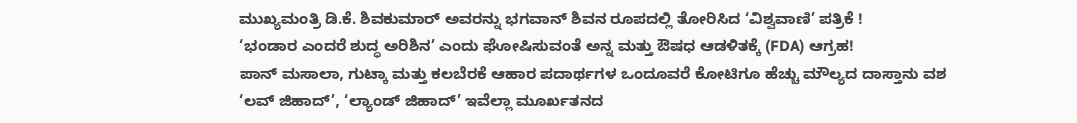ಮುಖ್ಯಮಂತ್ರಿ ಡಿ.ಕೆ. ಶಿವಕುಮಾರ್ ಅವರನ್ನು ಭಗವಾನ್ ಶಿವನ ರೂಪದಲ್ಲಿ ತೋರಿಸಿದ ‘ವಿಶ್ವವಾಣಿ’ ಪತ್ರಿಕೆ !
‘ಭಂಡಾರ ಎಂದರೆ ಶುದ್ಧ ಅರಿಶಿನ’ ಎಂದು ಘೋಷಿಸುವಂತೆ ಅನ್ನ ಮತ್ತು ಔಷಧ ಆಡಳಿತಕ್ಕೆ (FDA) ಆಗ್ರಹ!
ಪಾನ್ ಮಸಾಲಾ, ಗುಟ್ಕಾ ಮತ್ತು ಕಲಬೆರಕೆ ಆಹಾರ ಪದಾರ್ಥಗಳ ಒಂದೂವರೆ ಕೋಟಿಗೂ ಹೆಚ್ಚು ಮೌಲ್ಯದ ದಾಸ್ತಾನು ವಶ
‘ಲವ್ ಜಿಹಾದ್’, ‘ಲ್ಯಾಂಡ್ ಜಿಹಾದ್’ ಇವೆಲ್ಲಾ ಮೂರ್ಖತನದ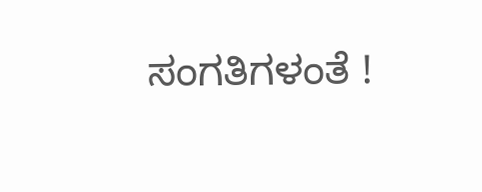ಸಂಗತಿಗಳಂತೆ !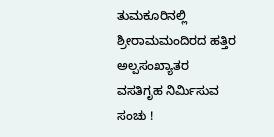ತುಮಕೂರಿನಲ್ಲಿ ಶ್ರೀರಾಮಮಂದಿರದ ಹತ್ತಿರ ಅಲ್ಪಸಂಖ್ಯಾತರ ವಸತಿಗೃಹ ನಿರ್ಮಿಸುವ ಸಂಚು !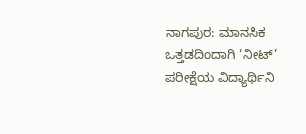ನಾಗಪುರ: ಮಾನಸಿಕ ಒತ್ತಡದಿಂದಾಗಿ ‘ನೀಟ್’ ಪರೀಕ್ಷೆಯ ವಿದ್ಯಾರ್ಥಿನಿ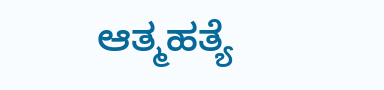ಆತ್ಮಹತ್ಯೆ